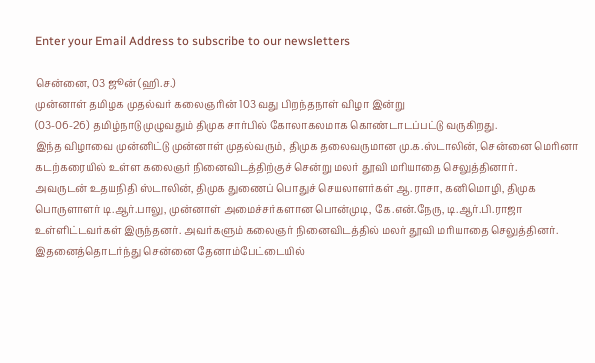Enter your Email Address to subscribe to our newsletters

சென்னை, 03 ஜூன் (ஹி.ச.)
முன்னாள் தமிழக முதல்வர் கலைஞரின் 103 வது பிறந்தநாள் விழா இன்று
(03-06-26) தமிழ்நாடு முழுவதும் திமுக சார்பில் கோலாகலமாக கொண்டாடப்பட்டு வருகிறது.
இந்த விழாவை முன்னிட்டு முன்னாள் முதல்வரும், திமுக தலைவருமான மு.க.ஸ்டாலின், சென்னை மெரினா கடற்கரையில் உள்ள கலைஞர் நினைவிடத்திற்குச் சென்று மலர் தூவி மரியாதை செலுத்தினார்.
அவருடன் உதயநிதி ஸ்டாலின், திமுக துணைப் பொதுச் செயலாளர்கள் ஆ.ராசா, கனிமொழி, திமுக பொருளாளர் டி.ஆர்.பாலு, முன்னாள் அமைச்சர்களான பொன்முடி, கே.என்.நேரு, டி.ஆர்.பி.ராஜா உள்ளிட்டவர்கள் இருந்தனர். அவர்களும் கலைஞர் நினைவிடத்தில் மலர் தூவி மரியாதை செலுத்தினர்.
இதனைத்தொடர்ந்து சென்னை தேனாம்பேட்டையில்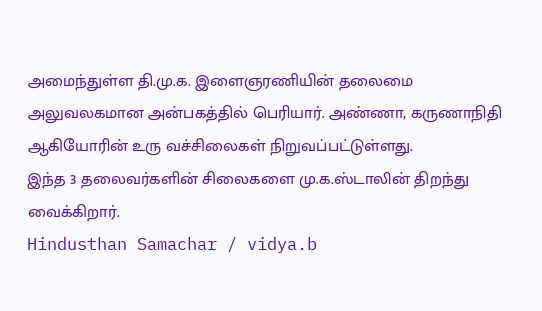அமைந்துள்ள தி.மு.க. இளைஞரணியின் தலைமை அலுவலகமான அன்பகத்தில் பெரியார். அண்ணா, கருணாநிதி ஆகியோரின் உரு வச்சிலைகள் நிறுவப்பட்டுள்ளது.
இந்த 3 தலைவர்களின் சிலைகளை மு.க.ஸ்டாலின் திறந்து வைக்கிறார்.
Hindusthan Samachar / vidya.b